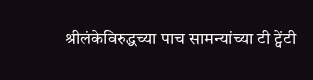श्रीलंकेविरुद्धच्या पाच सामन्यांच्या टी ट्वेंटी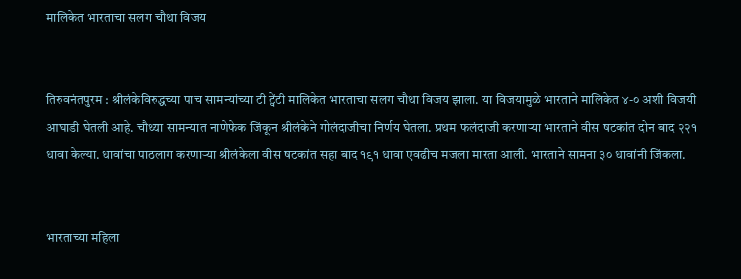मालिकेत भारताचा सलग चौथा विजय


तिरुवनंतपुरम : श्रीलंकेविरुद्धच्या पाच सामन्यांच्या टी ट्वेंटी मालिकेत भारताचा सलग चौथा विजय झाला. या विजयामुळे भारताने मालिकेत ४-० अशी विजयी आघाडी घेतली आहे. चौथ्या सामन्यात नाणेफेक जिंकून श्रीलंकेने गोलंदाजीचा निर्णय घेतला. प्रथम फलंदाजी करणाऱ्या भारताने वीस षटकांत दोन बाद २२१ धावा केल्या. धावांचा पाठलाग करणाऱ्या श्रीलंकेला वीस षटकांत सहा बाद १९१ धावा एवढीच मजला मारता आली. भारताने सामना ३० धावांनी जिंकला.


भारताच्या महिला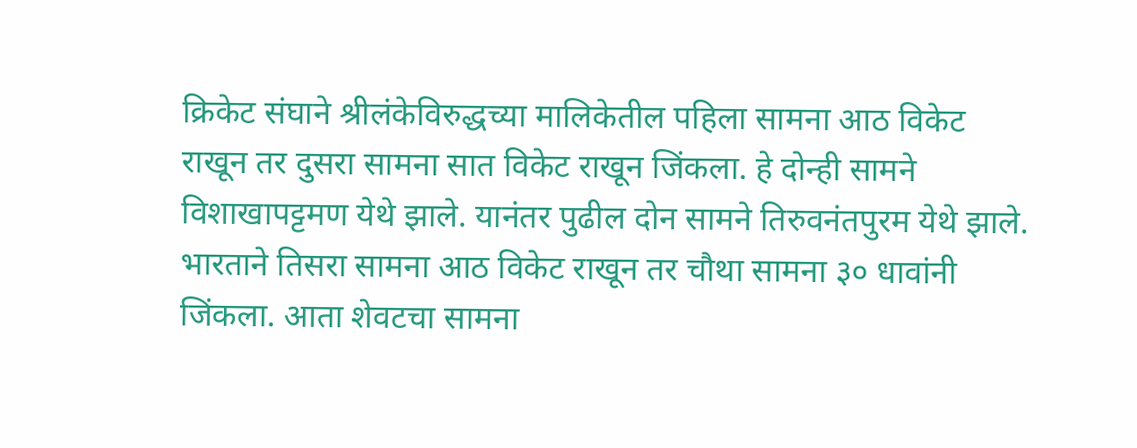क्रिकेट संघाने श्रीलंकेविरुद्धच्या मालिकेतील पहिला सामना आठ विकेट राखून तर दुसरा सामना सात विकेट राखून जिंकला. हे दोन्ही सामने विशाखापट्टमण येथे झाले. यानंतर पुढील दोन सामने तिरुवनंतपुरम येथे झाले. भारताने तिसरा सामना आठ विकेट राखून तर चौथा सामना ३० धावांनी जिंकला. आता शेवटचा सामना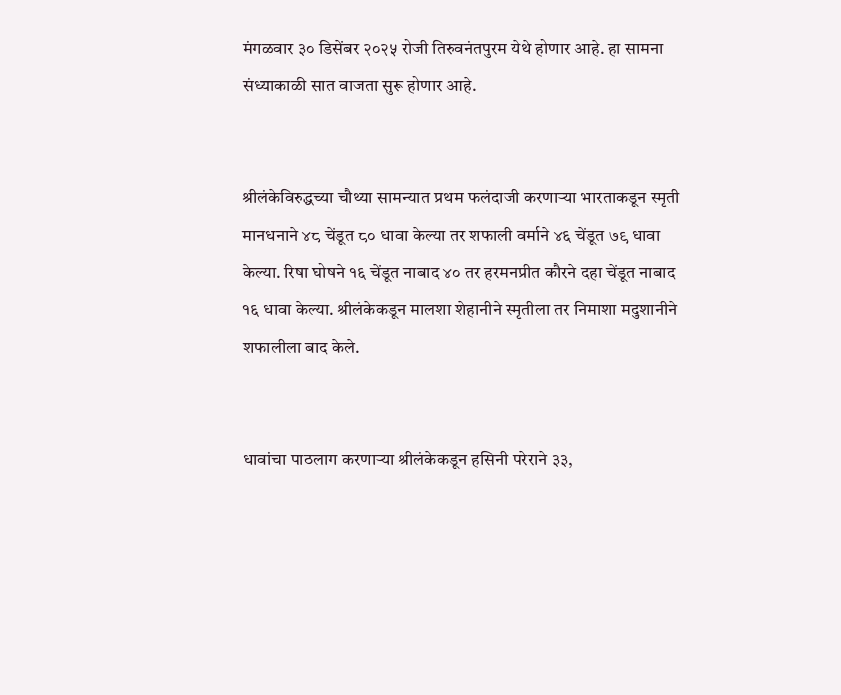मंगळवार ३० डिसेंबर २०२५ रोजी तिरुवनंतपुरम येथे होणार आहे. हा सामना संध्याकाळी सात वाजता सुरू होणार आहे.


श्रीलंकेविरुद्धच्या चौथ्या सामन्यात प्रथम फलंदाजी करणाऱ्या भारताकडून स्मृती मानधनाने ४८ चेंडूत ८० धावा केल्या तर शफाली वर्माने ४६ चेंडूत ७९ धावा केल्या. रिषा घोषने १६ चेंडूत नाबाद ४० तर हरमनप्रीत कौरने दहा चेंडूत नाबाद १६ धावा केल्या. श्रीलंकेकडून मालशा शेहानीने स्मृतीला तर निमाशा मदुशानीने शफालीला बाद केले.


धावांचा पाठलाग करणाऱ्या श्रीलंकेकडून हसिनी परेराने ३३,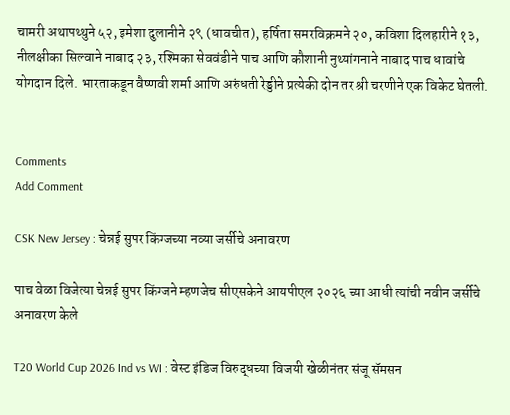चामरी अथापथ्थुने ५२, इमेशा दुलानीने २९ (धावचीत), हर्षिता समरविक्रमने २०, कविशा दिलहारीने १३, नीलक्षीका सिल्वाने नाबाद २३, रश्मिका सेववंडीने पाच आणि कौशानी नुथ्यांगनाने नाबाद पाच धावांचे योगदान दिले. भारताकडून वैष्णवी शर्मा आणि अरुंधती रेड्डीने प्रत्येकी दोन तर श्री चरणीने एक विकेट घेतली.


Comments
Add Comment

CSK New Jersey : चेन्नई सुपर किंग्जच्या नव्या जर्सीचे अनावरण

पाच वेळा विजेत्या चेन्नई सुपर किंग्जने म्हणजेच सीएसकेने आयपीएल २०२६ च्या आधी त्यांची नवीन जर्सीचे अनावरण केले

T20 World Cup 2026 Ind vs WI : वेस्ट इंडिज विरुद्धच्या विजयी खेळीनंतर संजू सॅमसन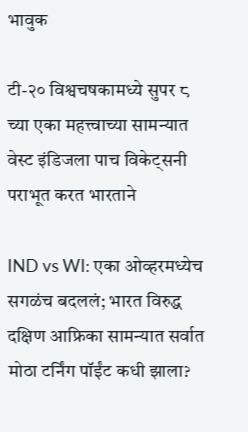भावुक

टी-२० विश्वचषकामध्ये सुपर ८ च्या एका महत्त्वाच्या सामन्यात वेस्ट इंडिजला पाच विकेट्सनी पराभूत करत भारताने

IND vs WI: एका ओव्हरमध्येच सगळंच बदललं; भारत विरुद्ध दक्षिण आफ्रिका सामन्यात सर्वात मोठा टर्निंग पॉईंट कधी झाला?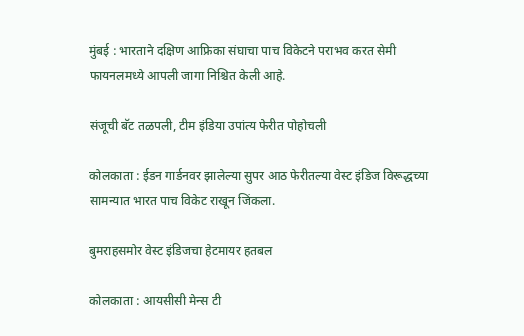मुंबई : भारताने दक्षिण आफ्रिका संघाचा पाच विकेटने पराभव करत सेमी फायनलमध्ये आपली जागा निश्चित केली आहे.

संजूची बॅट तळपली, टीम इंडिया उपांत्य फेरीत पोहोचली

कोलकाता : ईडन गार्डनवर झालेल्या सुपर आठ फेरीतल्या वेस्ट इंडिज विरूद्धच्या सामन्यात भारत पाच विकेट राखून जिंकला.

बुमराहसमोर वेस्ट इंडिजचा हेटमायर हतबल

कोलकाता : आयसीसी मेन्स टी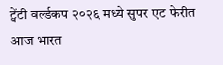ट्वेंटी वर्ल्डकप २०२६ मध्ये सुपर एट फेरीत आज भारत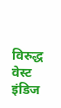विरुद्ध वेस्ट इंडिज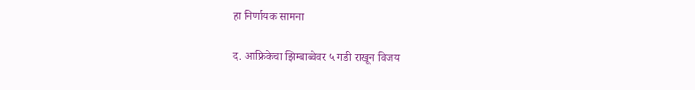हा निर्णायक सामना

द. आफ्रिकेचा झिम्बाब्वेवर ५ गडी राखून विजय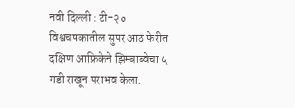नवी दिल्ली : टी-२० विश्वचषकातील सुपर आठ फेरीत दक्षिण आफ्रिकेने झिम्बाब्वेचा ५ गडी राखून पराभव केला.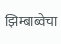झिम्बाब्वेचा